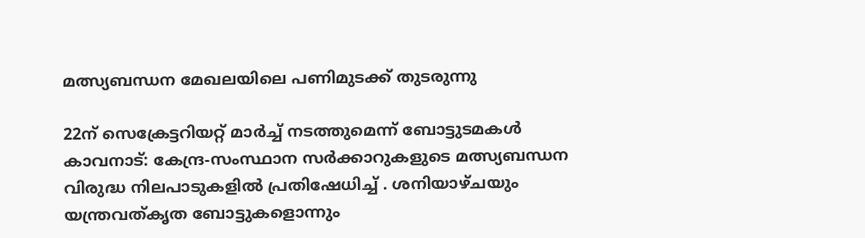മത്സ്യബന്ധന മേഖലയിലെ പണിമുടക്ക് തുടരുന്നു

22ന് സെക്രേട്ടറിയറ്റ് മാർച്ച് നടത്തുമെന്ന് ബോട്ടുടമകൾ കാവനാട്: കേന്ദ്ര-സംസ്ഥാന സർക്കാറുകളുടെ മത്സ്യബന്ധന വിരുദ്ധ നിലപാടുകളിൽ പ്രതിഷേധിച്ച് . ശനിയാഴ്ചയും യന്ത്രവത്കൃത ബോട്ടുകളൊന്നും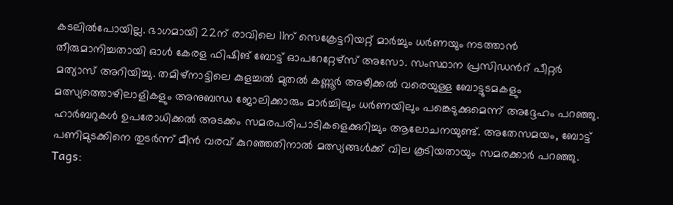കടലിൽപോയില്ല. ഭാഗമായി 22ന് രാവിലെ 11ന് സെക്രേട്ടറിയറ്റ് മാർച്ചും ധർണയും നടത്താൻ തീരുമാനിച്ചതായി ഓൾ കേരള ഫിഷിങ് ബോട്ട് ഓപറേറ്റേഴ്സ് അസോ. സംസ്ഥാന പ്രസിഡൻറ് പീറ്റർ മത്യാസ് അറിയിച്ചു. തമിഴ്നാട്ടിലെ കുളച്ചൽ മുതൽ കണ്ണൂർ അഴീക്കൽ വരെയുള്ള ബോട്ടുടമകളും മത്സ്യത്തൊഴിലാളികളും അനുബന്ധ ജോലിക്കാരും മാർച്ചിലും ധർണയിലും പങ്കെടുക്കുമെന്ന് അദ്ദേഹം പറഞ്ഞു. ഹാർബറുകൾ ഉപരോധിക്കൽ അടക്കം സമരപരിപാടികളെക്കുറിച്ചും ആലോചനയുണ്ട്. അതേസമയം, ബോട്ട് പണിമുടക്കിനെ തുടർന്ന് മീൻ വരവ് കുറഞ്ഞതിനാൽ മത്സ്യങ്ങൾക്ക് വില കൂടിയതായും സമരക്കാർ പറഞ്ഞു.
Tags: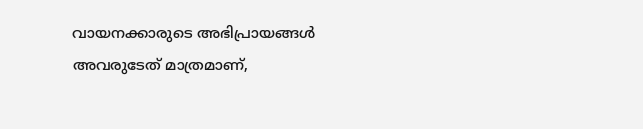വായനക്കാരുടെ അഭിപ്രായങ്ങള്‍ അവരുടേത് മാത്രമാണ്,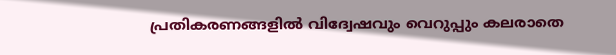പ്രതികരണങ്ങളിൽ വിദ്വേഷവും വെറുപ്പും കലരാതെ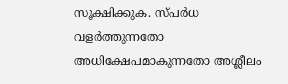സൂക്ഷിക്കുക. സ്പർധ വളർത്തുന്നതോ അധിക്ഷേപമാകുന്നതോ അശ്ലീലം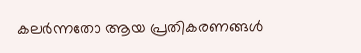കലർന്നതോ ആയ പ്രതികരണങ്ങൾ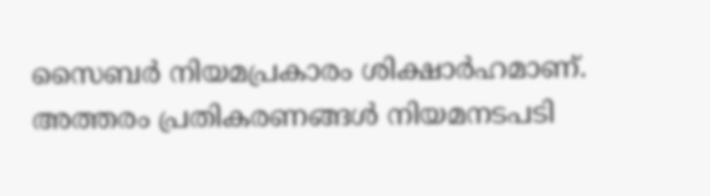സൈബർ നിയമപ്രകാരം ശിക്ഷാർഹമാണ്. അത്തരം പ്രതികരണങ്ങൾ നിയമനടപടി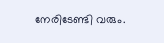നേരിടേണ്ടി വരും.